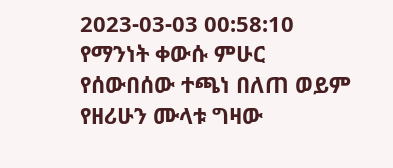2023-03-03 00:58:10
የማንነት ቀውሱ ምሁር
የሰውበሰው ተጫነ በለጠ ወይም
የዘሪሁን ሙላቱ ግዛው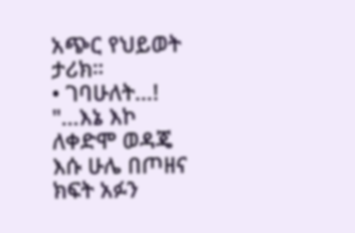አጭር የህይወት ታሪክ።
• ገባሁለት…!
"…እኔ እኮ ለቀድሞ ወዳጄ እሱ ሁሌ በጦዘና ክፍት አፉን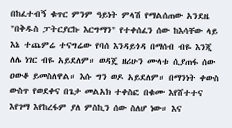በከፈተብኝ ቁጥር ምንም ዓይነት ምላሽ የማልሰጠው አንደዜ "በቅዱስ ፓትርያርኩ እርግማን" የተቀሰፈን ሰው ከእሳቸው ላይ እኔ ተጨምሬ ተናግሬው የባሰ እንዳይጎዳ በማሰብ ብዬ እንጂ ለሌ ነገር ብዬ አይደለም። ወዳጄ ዘሪሁን ሙላቱ ሲያጠፋ ሰው ዐውቆ ይመስለዋል። እሱ ግን ወዶ አይደለም። በማንነት ቀውስ ውስጥ የወደቀና በጌታ መልአክ ተቀስፎ በቁሙ እየሸተተና እየገማ እየከረፋም ያለ ምስኪን ሰው ስለሆ ነው። እና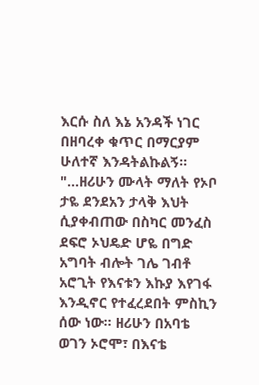እርሱ ስለ እኔ አንዳች ነገር በዘባረቀ ቁጥር በማርያም ሁለተኛ እንዳትልኩልኝ።
"…ዘሪሁን ሙላት ማለት የኦቦ ታዬ ደንደአን ታላቅ እህት ሲያቀብጠው በስካር መንፈስ ደፍሮ ኦህዴድ ሆዬ በግድ አግባት ብሎት ገሌ ገብቶ አሮጊት የእናቱን እኩያ እየገፋ እንዲኖር የተፈረደበት ምስኪን ሰው ነው። ዘሪሁን በአባቴ ወገን ኦሮሞ፣ በእናቴ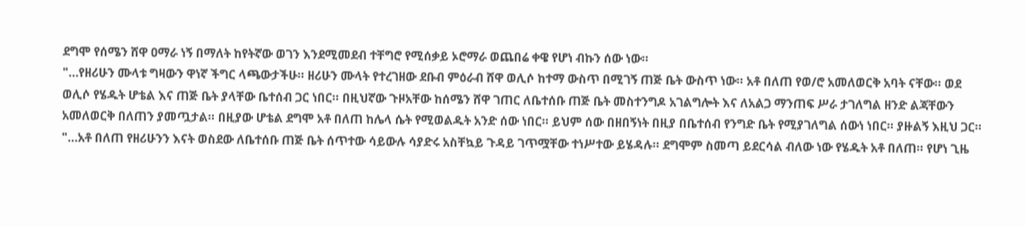ደግሞ የሰሜን ሸዋ ዐማራ ነኝ በማለት ከየትኛው ወገን እንደሚመደብ ተቸግሮ የሚሰቃይ ኦሮማራ ወጨበሬ ቀዌ የሆነ ብኩን ሰው ነው።
"…የዘሪሁን ሙላቱ ግዛውን ዋነኛ ችግር ላጫውታችሁ። ዘሪሁን ሙላት የተረገዘው ደቡብ ምዕራብ ሸዋ ወሊሶ ከተማ ውስጥ በሚገኝ ጠጅ ቤት ውስጥ ነው። አቶ በለጠ የወ/ሮ አመለወርቅ አባት ናቸው። ወደ ወሊሶ የሄዱት ሆቴል እና ጠጅ ቤት ያላቸው ቤተሰብ ጋር ነበር። በዚህኛው ጉዞአቸው ከሰሜን ሸዋ ገጠር ለቤተሰቡ ጠጅ ቤት መስተንግዶ አገልግሎት እና ለአልጋ ማንጠፍ ሥራ ታገለግል ዘንድ ልጃቸውን አመለወርቅ በለጠን ያመጧታል። በዚያው ሆቴል ደግሞ አቶ በለጠ ከሌላ ሴት የሚወልዱት አንድ ሰው ነበር። ይህም ሰው በዘበኝነት በዚያ በቤተሰብ የንግድ ቤት የሚያገለግል ሰውነ ነበር። ያዙልኝ እዚህ ጋር።
"…አቶ በለጠ የዘሪሁንን እናት ወስደው ለቤተሰቡ ጠጅ ቤት ሰጥተው ሳይውሉ ሳያድሩ አስቸኳይ ጉዳይ ገጥሟቸው ተነሥተው ይሄዳሉ። ደግሞም ስመጣ ይደርሳል ብለው ነው የሄዱት አቶ በለጠ። የሆነ ጊዜ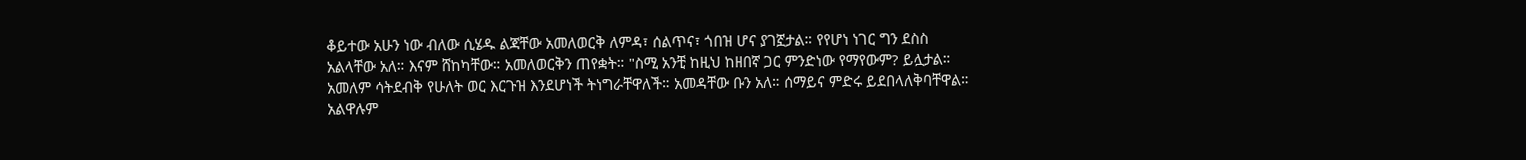ቆይተው አሁን ነው ብለው ሲሄዱ ልጃቸው አመለወርቅ ለምዳ፣ ሰልጥና፣ ጎበዝ ሆና ያገኟታል። የየሆነ ነገር ግን ደስስ አልላቸው አለ። እናም ሸከካቸው። አመለወርቅን ጠየቋት። "ስሚ አንቺ ከዚህ ከዘበኛ ጋር ምንድነው የማየውም? ይሏታል። አመለም ሳትደብቅ የሁለት ወር እርጉዝ እንደሆነች ትነግራቸዋለች። አመዳቸው ቡን አለ። ሰማይና ምድሩ ይደበላለቅባቸዋል። አልዋሉም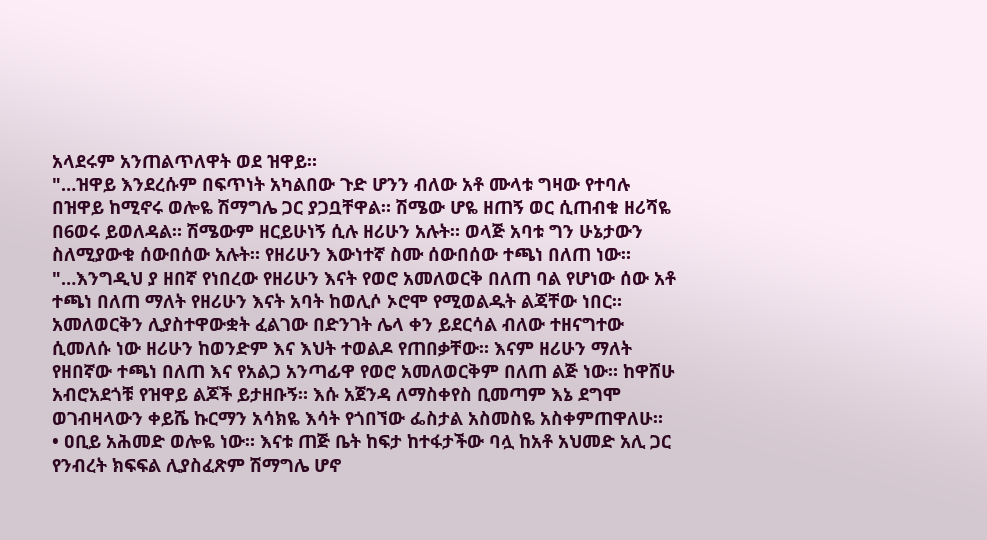አላደሩም አንጠልጥለዋት ወደ ዝዋይ።
"…ዝዋይ እንደረሱም በፍጥነት አካልበው ጉድ ሆንን ብለው አቶ ሙላቱ ግዛው የተባሉ በዝዋይ ከሚኖሩ ወሎዬ ሽማግሌ ጋር ያጋቧቸዋል። ሽሜው ሆዬ ዘጠኝ ወር ሲጠብቁ ዘሪሻዬ በ6ወሩ ይወለዳል። ሽሜውም ዘርይሁነኝ ሲሉ ዘሪሁን አሉት። ወላጅ አባቱ ግን ሁኔታውን ስለሚያውቁ ሰውበሰው አሉት። የዘሪሁን እውነተኛ ስሙ ሰውበሰው ተጫነ በለጠ ነው።
"…እንግዲህ ያ ዘበኛ የነበረው የዘሪሁን እናት የወሮ አመለወርቅ በለጠ ባል የሆነው ሰው አቶ ተጫነ በለጠ ማለት የዘሪሁን እናት አባት ከወሊሶ ኦሮሞ የሚወልዱት ልጃቸው ነበር። አመለወርቅን ሊያስተዋውቋት ፈልገው በድንገት ሌላ ቀን ይደርሳል ብለው ተዘናግተው ሲመለሱ ነው ዘሪሁን ከወንድም እና እህት ተወልዶ የጠበቃቸው። እናም ዘሪሁን ማለት የዘበኛው ተጫነ በለጠ እና የአልጋ አንጣፊዋ የወሮ አመለወርቅም በለጠ ልጅ ነው። ከዋሸሁ አብሮአደጎቹ የዝዋይ ልጆች ይታዘቡኝ። እሱ አጀንዳ ለማስቀየስ ቢመጣም እኔ ደግሞ ወገብዛላውን ቀይሼ ኩርማን አሳክዬ እሳት የጎበኘው ፌስታል አስመስዬ አስቀምጠዋለሁ።
• ዐቢይ አሕመድ ወሎዬ ነው። እናቱ ጠጅ ቤት ከፍታ ከተፋታችው ባሏ ከአቶ አህመድ አሊ ጋር የንብረት ክፍፍል ሊያስፈጽም ሽማግሌ ሆኖ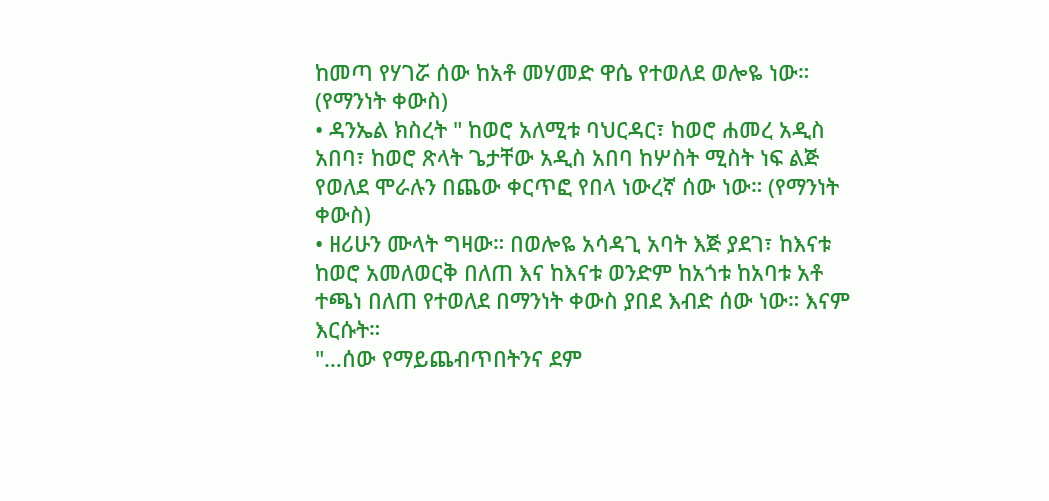ከመጣ የሃገሯ ሰው ከአቶ መሃመድ ዋሴ የተወለደ ወሎዬ ነው። (የማንነት ቀውስ)
• ዳንኤል ክስረት " ከወሮ አለሚቱ ባህርዳር፣ ከወሮ ሐመረ አዲስ አበባ፣ ከወሮ ጽላት ጌታቸው አዲስ አበባ ከሦስት ሚስት ነፍ ልጅ የወለደ ሞራሉን በጨው ቀርጥፎ የበላ ነውረኛ ሰው ነው። (የማንነት ቀውስ)
• ዘሪሁን ሙላት ግዛው። በወሎዬ አሳዳጊ አባት እጅ ያደገ፣ ከእናቱ ከወሮ አመለወርቅ በለጠ እና ከእናቱ ወንድም ከአጎቱ ከአባቱ አቶ ተጫነ በለጠ የተወለደ በማንነት ቀውስ ያበደ እብድ ሰው ነው። እናም እርሱት።
"…ሰው የማይጨብጥበትንና ደም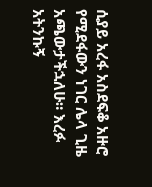ሲያይ አረፋ አስደፍቆ አዙሮ የሚደፋውን ነገር ሌላ ጊዜ አጫውታችኋለሁ። እረፉ አትንኩኝ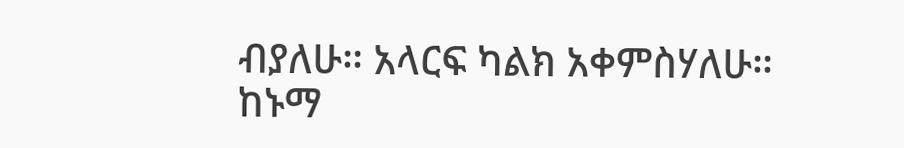ብያለሁ። አላርፍ ካልክ አቀምስሃለሁ። ከኑማ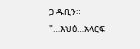ጋ ዱቢን።
"…እህዕ…አላርፍ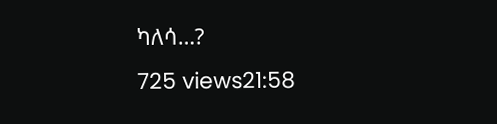ካለሳ…?
725 views21:58